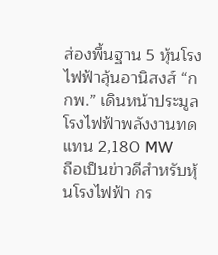ส่องพื้นฐาน 5 หุ้นโรงไฟฟ้าลุ้นอานิสงส์ “กกพ.” เดินหน้าประมูลโรงไฟฟ้าพลังงานทดแทน 2,180 MW
ถือเป็นข่าวดีสำหรับหุ้นโรงไฟฟ้า กร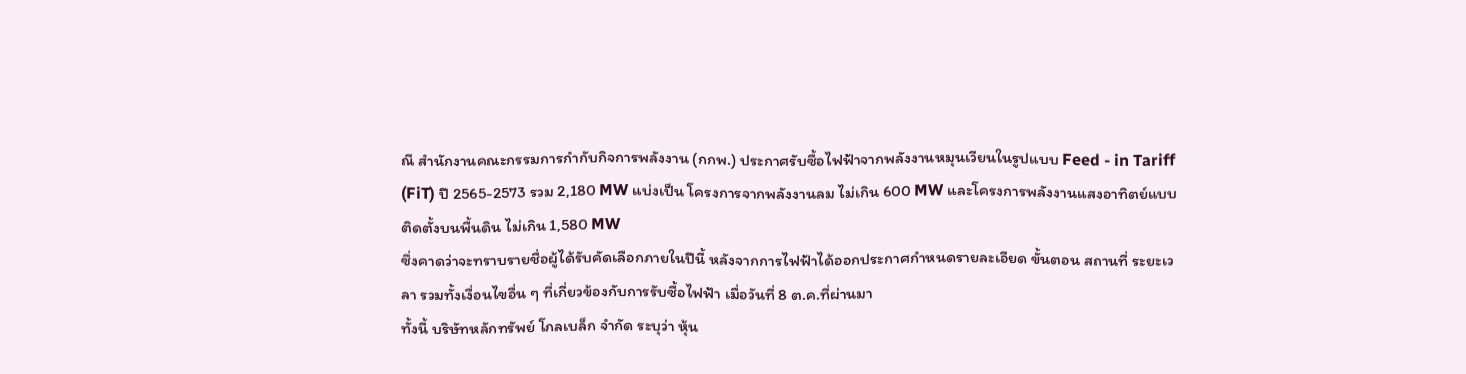ณี สำนักงานคณะกรรมการกำกับกิจการพลังงาน (กกพ.) ประกาศรับซื้อไฟฟ้าจากพลังงานหมุนเวียนในรูปแบบ Feed - in Tariff (FiT) ปี 2565-2573 รวม 2,180 MW แบ่งเป็น โครงการจากพลังงานลม ไม่เกิน 600 MW และโครงการพลังงานแสงอาทิตย์แบบติดตั้งบนพื้นดิน ไม่เกิน 1,580 MW
ซึ่งคาดว่าจะทราบรายชื่อผู้ได้รับคัดเลือกภายในปีนี้ หลังจากการไฟฟ้าได้ออกประกาศกำหนดรายละเอียด ขั้นตอน สถานที่ ระยะเวลา รวมทั้งเงื่อนไขอื่น ๆ ที่เกี่ยวข้องกับการรับซื้อไฟฟ้า เมื่อวันที่ 8 ต.ค.ที่ผ่านมา
ทั้งนี้ บริษัทหลักทรัพย์ โกลเบล็ก จำกัด ระบุว่า หุ้น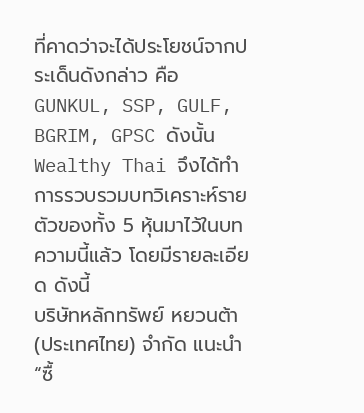ที่คาดว่าจะได้ประโยชน์จากประเด็นดังกล่าว คือ GUNKUL, SSP, GULF, BGRIM, GPSC ดังนั้น Wealthy Thai จึงได้ทำการรวบรวมบทวิเคราะห์รายตัวของทั้ง 5 หุ้นมาไว้ในบทความนี้แล้ว โดยมีรายละเอียด ดังนี้
บริษัทหลักทรัพย์ หยวนต้า (ประเทศไทย) จำกัด แนะนำ “ซื้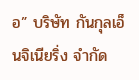อ” บริษัท กันกุลเอ็นจิเนียริ่ง จำกัด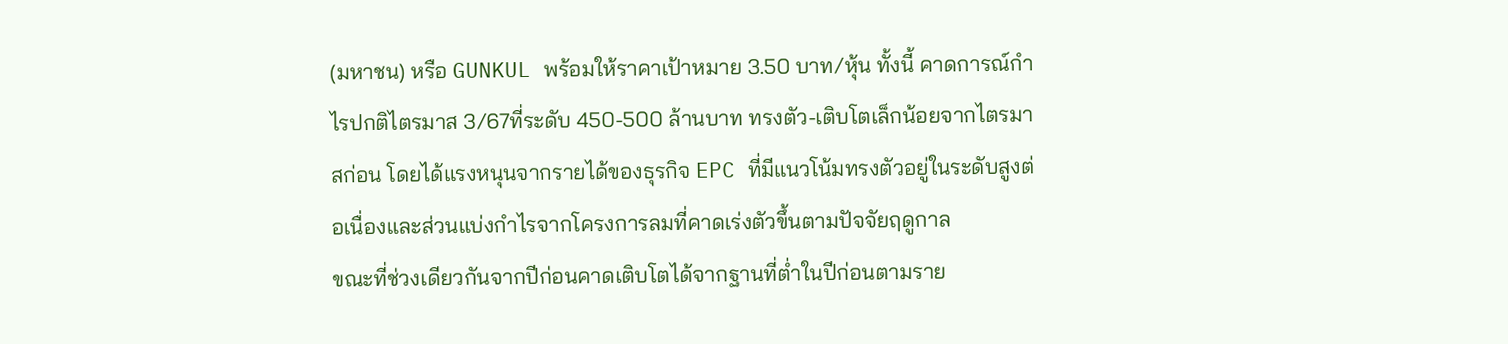(มหาชน) หรือ GUNKUL พร้อมให้ราคาเป้าหมาย 3.50 บาท/หุ้น ทั้งนี้ คาดการณ์กำไรปกติไตรมาส 3/67ที่ระดับ 450-500 ล้านบาท ทรงตัว-เติบโตเล็กน้อยจากไตรมาสก่อน โดยได้แรงหนุนจากรายได้ของธุรกิจ EPC ที่มีแนวโน้มทรงตัวอยู่ในระดับสูงต่อเนื่องและส่วนแบ่งกำไรจากโครงการลมที่คาดเร่งตัวขึ้นตามปัจจัยฤดูกาล
ขณะที่ช่วงเดียวกันจากปีก่อนคาดเติบโตได้จากฐานที่ต่ำในปีก่อนตามราย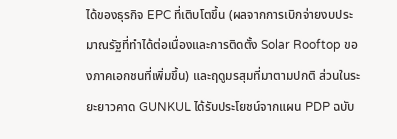ได้ของธุรกิจ EPC ที่เติบโตขึ้น (ผลจากการเบิกจ่ายงบประมาณรัฐที่ทำได้ต่อเนื่องและการติดตั้ง Solar Rooftop ของภาคเอกชนที่เพิ่มขึ้น) และฤดูมรสุมที่มาตามปกติ ส่วนในระยะยาวคาด GUNKUL ได้รับประโยชน์จากแผน PDP ฉบับ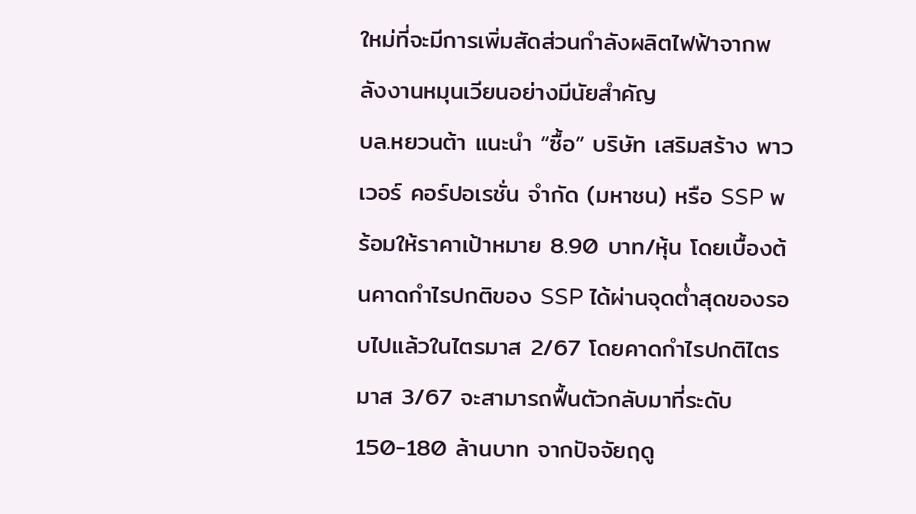ใหม่ที่จะมีการเพิ่มสัดส่วนกำลังผลิตไฟฟ้าจากพลังงานหมุนเวียนอย่างมีนัยสำคัญ
บล.หยวนต้า แนะนำ “ซื้อ” บริษัท เสริมสร้าง พาวเวอร์ คอร์ปอเรชั่น จำกัด (มหาชน) หรือ SSP พร้อมให้ราคาเป้าหมาย 8.90 บาท/หุ้น โดยเบื้องต้นคาดกำไรปกติของ SSP ได้ผ่านจุดต่ำสุดของรอบไปแล้วในไตรมาส 2/67 โดยคาดกำไรปกติไตรมาส 3/67 จะสามารถฟื้นตัวกลับมาที่ระดับ 150-180 ล้านบาท จากปัจจัยฤดู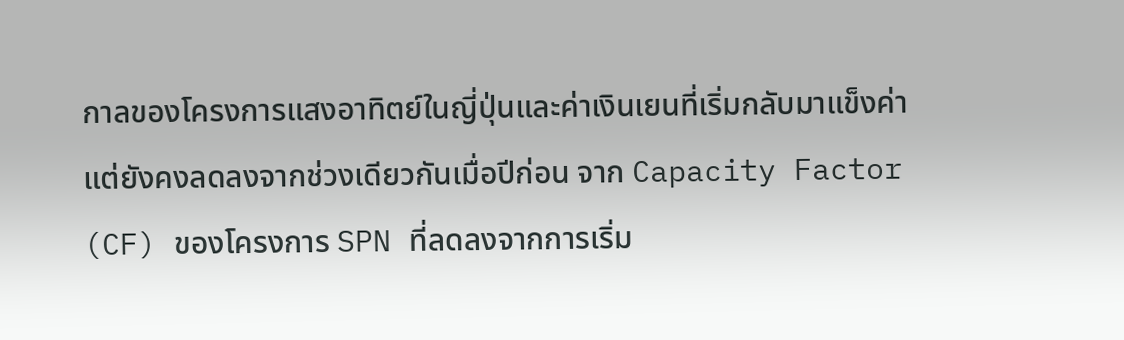กาลของโครงการแสงอาทิตย์ในญี่ปุ่นและค่าเงินเยนที่เริ่มกลับมาแข็งค่า แต่ยังคงลดลงจากช่วงเดียวกันเมื่อปีก่อน จาก Capacity Factor (CF) ของโครงการ SPN ที่ลดลงจากการเริ่ม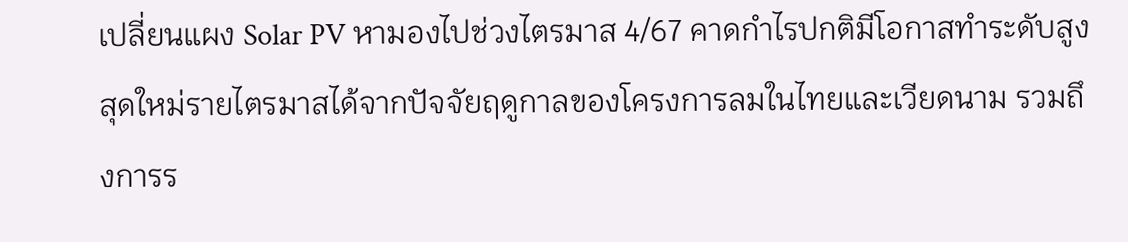เปลี่ยนแผง Solar PV หามองไปช่วงไตรมาส 4/67 คาดกำไรปกติมีโอกาสทำระดับสูงสุดใหม่รายไตรมาสได้จากปัจจัยฤดูกาลของโครงการลมในไทยและเวียดนาม รวมถึงการร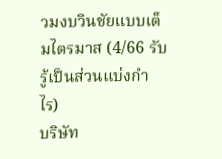วมงบวินชัยแบบเต็มไตรมาส (4/66 รับรู้เป็นส่วนแบ่งกำไร)
บริษัท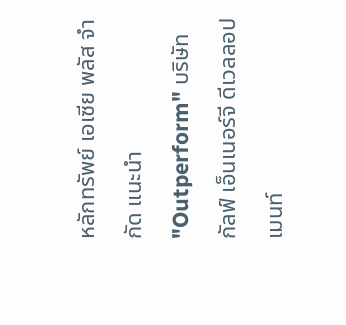หลักทรัพย์ เอเซีย พลัส จำกัด แนะนำ "Outperform" บริษัท กัลฟ์ เอ็นเนอร์จี ดีเวลลอปเมนท์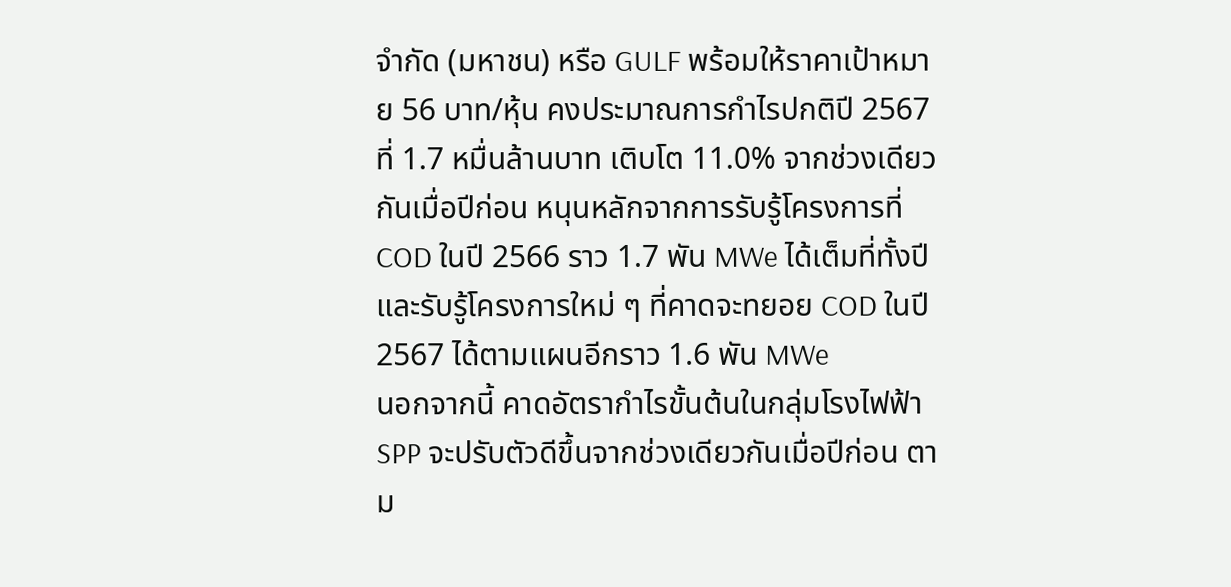จำกัด (มหาชน) หรือ GULF พร้อมให้ราคาเป้าหมาย 56 บาท/หุ้น คงประมาณการกำไรปกติปี 2567 ที่ 1.7 หมื่นล้านบาท เติบโต 11.0% จากช่วงเดียวกันเมื่อปีก่อน หนุนหลักจากการรับรู้โครงการที่ COD ในปี 2566 ราว 1.7 พัน MWe ได้เต็มที่ทั้งปี และรับรู้โครงการใหม่ ๆ ที่คาดจะทยอย COD ในปี 2567 ได้ตามแผนอีกราว 1.6 พัน MWe
นอกจากนี้ คาดอัตรากำไรขั้นต้นในกลุ่มโรงไฟฟ้า SPP จะปรับตัวดีขึ้นจากช่วงเดียวกันเมื่อปีก่อน ตาม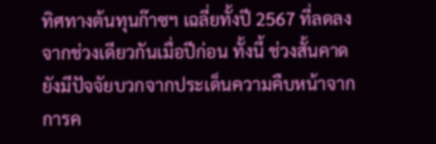ทิศทางต้นทุนก๊าซฯ เฉลี่ยทั้งปี 2567 ที่ลดลงจากช่วงเดียวกันเมื่อปีก่อน ทั้งนี้ ช่วงสั้นคาดยังมีปัจจัยบวกจากประเด็นความคืบหน้าจากการค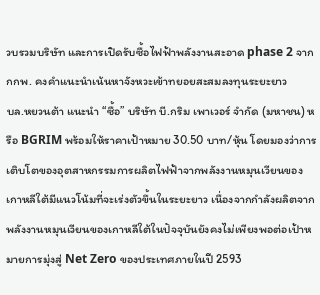วบรวมบริษัท และการเปิดรับซื้อไฟฟ้าพลังงานสะอาด phase 2 จาก กกพ. คงคําแนะนําเน้นหาจังหวะเข้าทยอยสะสมลงทุนระยะยาว
บล.หยวนต้า แนะนำ “ซื้อ” บริษัท บี.กริม เพาเวอร์ จำกัด (มหาชน) หรือ BGRIM พร้อมให้ราคาเป้าหมาย 30.50 บาท/หุ้น โดยมองว่าการเติบโตของอุตสาหกรรมการผลิตไฟฟ้าจากพลังงานหมุนเวียนของเกาหลีใต้มีแนวโน้มที่จะเร่งตัวขึ้นในระยะยาว เนื่องจากกำลังผลิตจากพลังงานหมุนเวียนของเกาหลีใต้ในปัจจุบันยังคงไม่เพียงพอต่อเป้าหมายการมุ่งสู่ Net Zero ของประเทศภายในปี 2593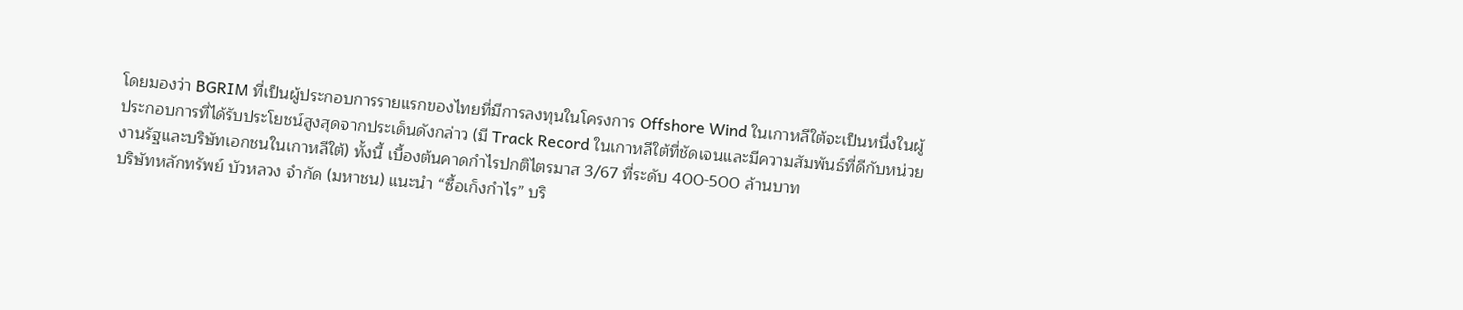โดยมองว่า BGRIM ที่เป็นผู้ประกอบการรายแรกของไทยที่มีการลงทุนในโครงการ Offshore Wind ในเกาหลีใต้จะเป็นหนึ่งในผู้ประกอบการที่ได้รับประโยชน์สูงสุดจากประเด็นดังกล่าว (มี Track Record ในเกาหลีใต้ที่ชัดเจนและมีความสัมพันธ์ที่ดีกับหน่วยงานรัฐและบริษัทเอกชนในเกาหลีใต้) ทั้งนี้ เบื้องต้นคาดกำไรปกติไตรมาส 3/67 ที่ระดับ 400-500 ล้านบาท
บริษัทหลักทรัพย์ บัวหลวง จำกัด (มหาชน) แนะนำ “ซื้อเก็งกำไร” บริ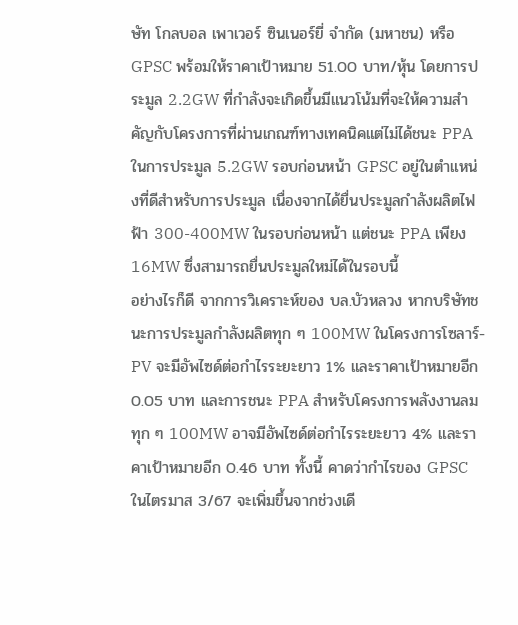ษัท โกลบอล เพาเวอร์ ซินเนอร์ยี่ จำกัด (มหาชน) หรือ GPSC พร้อมให้ราคาเป้าหมาย 51.00 บาท/หุ้น โดยการประมูล 2.2GW ที่กำลังจะเกิดขึ้นมีแนวโน้มที่จะให้ความสำคัญกับโครงการที่ผ่านเกณฑ์ทางเทคนิคแต่ไม่ได้ชนะ PPA ในการประมูล 5.2GW รอบก่อนหน้า GPSC อยู่ในตำแหน่งที่ดีสำหรับการประมูล เนื่องจากได้ยื่นประมูลกำลังผลิตไฟฟ้า 300-400MW ในรอบก่อนหน้า แต่ชนะ PPA เพียง 16MW ซึ่งสามารถยื่นประมูลใหม่ได้ในรอบนี้
อย่างไรก็ดี จากการวิเคราะห์ของ บล.บัวหลวง หากบริษัทชนะการประมูลกำลังผลิตทุก ๆ 100MW ในโครงการโซลาร์-PV จะมีอัพไซด์ต่อกำไรระยะยาว 1% และราคาเป้าหมายอีก 0.05 บาท และการชนะ PPA สำหรับโครงการพลังงานลมทุก ๆ 100MW อาจมีอัพไซด์ต่อกำไรระยะยาว 4% และราคาเป้าหมายอีก 0.46 บาท ทั้งนี้ คาดว่ากำไรของ GPSC ในไตรมาส 3/67 จะเพิ่มขึ้นจากช่วงเดี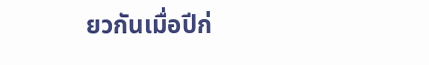ยวกันเมื่อปีก่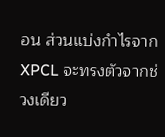อน ส่วนแบ่งกำไรจาก XPCL จะทรงตัวจากช่วงเดียว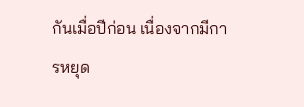กันเมื่อปีก่อน เนื่องจากมีการหยุด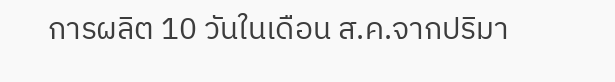การผลิต 10 วันในเดือน ส.ค.จากปริมา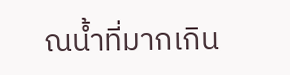ณน้ำที่มากเกิน